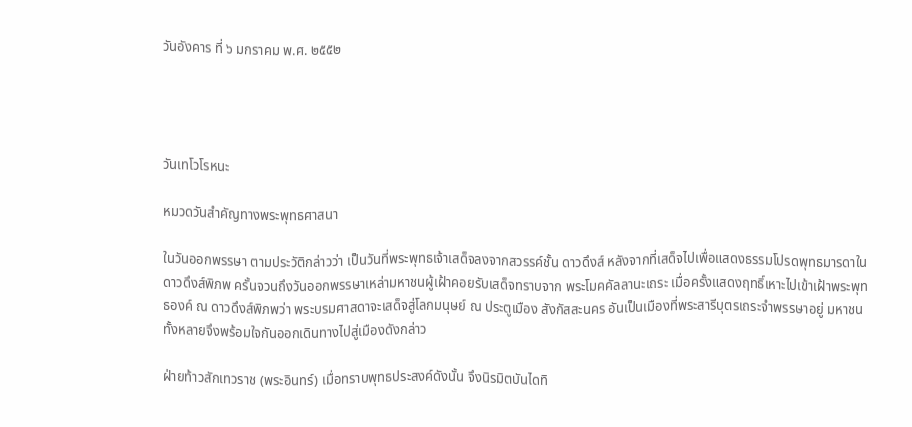วันอังคาร ที่ ๖ มกราคม พ.ศ. ๒๕๕๒




วันเทโวโรหนะ

หมวดวันสำคัญทางพระพุทธศาสนา

ในวันออกพรรษา ตามประวัติกล่าวว่า เป็นวันที่พระพุทธเจ้าเสด็จลงจากสวรรค์ชั้น ดาวดึงส์ หลังจากที่เสด็จไปเพื่อแสดงธรรมโปรดพุทธมารดาในดาวดึงส์พิภพ ครั้นจวนถึงวันออกพรรษาเหล่ามหาชนผู้เฝ้าคอยรับเสด็จทราบจาก พระโมคคัลลานะเถระ เมื่อครั้งแสดงฤทธิ์เหาะไปเข้าเฝ้าพระพุทธองค์ ณ ดาวดึงส์พิภพว่า พระบรมศาสดาจะเสด็จสู่โลกมนุษย์ ณ ประตูเมือง สังกัสสะนคร อันเป็นเมืองที่พระสารีบุตรเถระจำพรรษาอยู่ มหาชนทั้งหลายจึงพร้อมใจกันออกเดินทางไปสู่เมืองดังกล่าว

ฝ่ายท้าวสักเทวราช (พระอินทร์) เมื่อทราบพุทธประสงค์ดังนั้น จึงนิรมิตบันไดทิ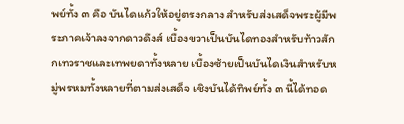พย์ทั้ง ๓ คือ บันไดแก้วให้อยู่ตรงกลาง สำหรับส่งเสด็จพระผู้มีพระภาคเจ้าลงจากดาวดึงส์ เบื้องขวาเป็นบันไดทองสำหรับท้าวสักกเทวราชและเทพยดาทั้งหลาย เบื้องซ้ายเป็นบันไดเงินสำหรับหมู่พรหมทั้งหลายที่ตามส่งเสด็จ เชิงบันได้ทิพย์ทั้ง ๓ นี้ได้ทอด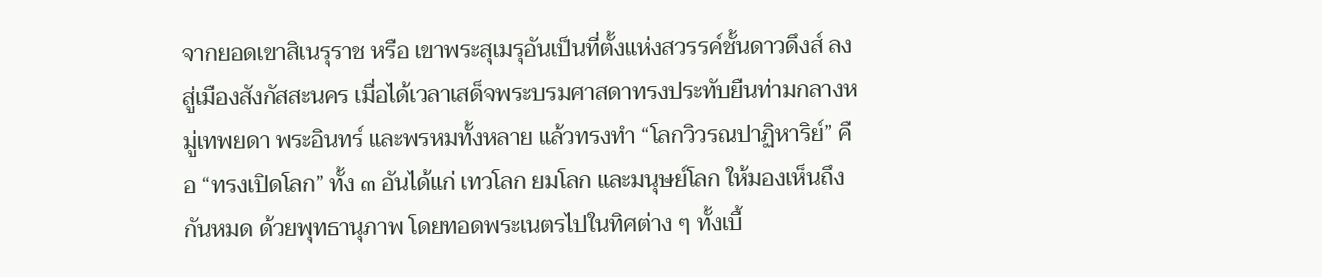จากยอดเขาสิเนรุราช หรือ เขาพระสุเมรุอันเป็นที่ตั้งแห่งสวรรค์ชั้นดาวดึงส์ ลงสู่เมืองสังกัสสะนคร เมื่อได้เวลาเสด็จพระบรมศาสดาทรงประทับยืนท่ามกลางหมู่เทพยดา พระอินทร์ และพรหมทั้งหลาย แล้วทรงทำ “โลกวิวรณปาฏิหาริย์” คือ “ทรงเปิดโลก” ทั้ง ๓ อันได้แก่ เทวโลก ยมโลก และมนุษย์โลก ให้มองเห็นถึงกันหมด ด้วยพุทธานุภาพ โดยทอดพระเนตรไปในทิศต่าง ๆ ทั้งเบื้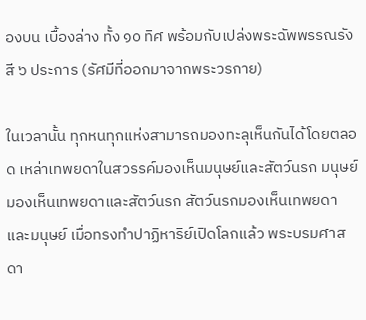องบน เบื้องล่าง ทั้ง ๑๐ ทิศ พร้อมกับเปล่งพระฉัพพรรณรังสี ๖ ประการ (รัศมีที่ออกมาจากพระวรกาย)

ในเวลานั้น ทุกหนทุกแห่งสามารถมองทะลุเห็นกันได้โดยตลอด เหล่าเทพยดาในสวรรค์มองเห็นมนุษย์และสัตว์นรก มนุษย์มองเห็นเทพยดาและสัตว์นรก สัตว์นรกมองเห็นเทพยดาและมนุษย์ เมื่อทรงทำปาฏิหาริย์เปิดโลกแล้ว พระบรมศาสดา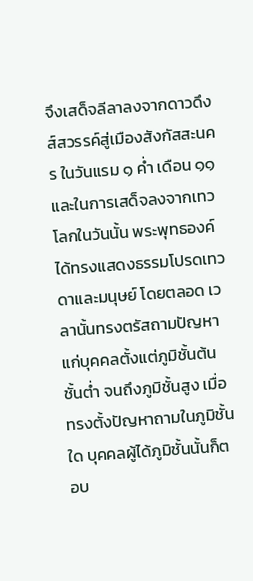จึงเสด็จลีลาลงจากดาวดึงส์สวรรค์สู่เมืองสังกัสสะนคร ในวันแรม ๑ ค่ำ เดือน ๑๑และในการเสด็จลงจากเทวโลกในวันนั้น พระพุทธองค์ได้ทรงแสดงธรรมโปรดเทวดาและมนุษย์ โดยตลอด เวลานั้นทรงตรัสถามปัญหาแก่บุคคลตั้งแต่ภูมิชั้นต้น ชั้นต่ำ จนถึงภูมิชั้นสูง เมื่อทรงตั้งปัญหาถามในภูมิชั้นใด บุคคลผู้ได้ภูมิชั้นนั้นก็ตอบ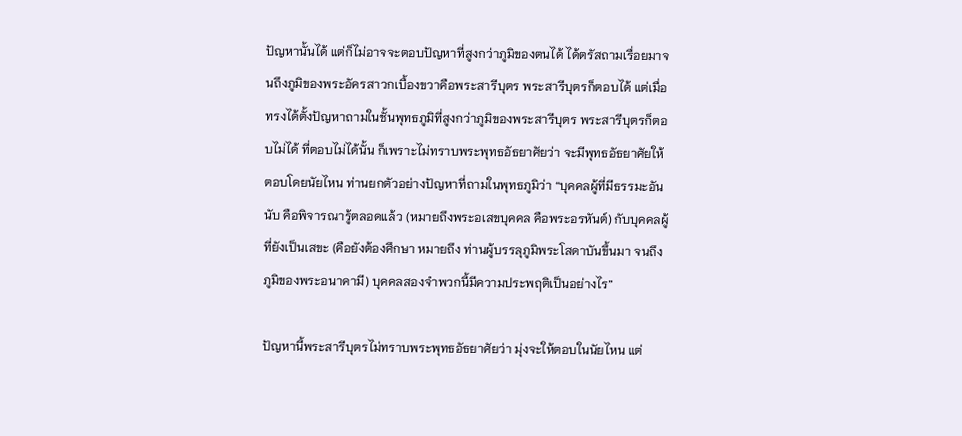ปัญหานั้นได้ แต่ก็ไม่อาจจะตอบปัญหาที่สูงกว่าภูมิของตนได้ ได้ตรัสถามเรื่อยมาจนถึงภูมิของพระอัครสาวกเบื้องขวาคือพระสารีบุตร พระสารีบุตรก็ตอบได้ แต่เมื่อทรงได้ตั้งปัญหาถามในชั้นพุทธภูมิที่สูงกว่าภูมิของพระสารีบุตร พระสารีบุตรก็ตอบไม่ได้ ที่ตอบไม่ได้นั้น ก็เพราะไม่ทราบพระพุทธอัธยาศัยว่า จะมีพุทธอัธยาศัยให้ตอบโดยนัยไหน ท่านยกตัวอย่างปัญหาที่ถามในพุทธภูมิว่า “บุคคลผู้ที่มีธรรมะอันนับ คือพิจารณารู้ตลอดแล้ว (หมายถึงพระอเสขบุคคล คือพระอรหันต์) กับบุคคลผู้ที่ยังเป็นเสขะ (คือยังต้องศึกษา หมายถึง ท่านผู้บรรลุภูมิพระโสดาบันขึ้นมา จนถึงภูมิของพระอนาคามี) บุคคลสองจำพวกนี้มีความประพฤติเป็นอย่างไร”

ปัญหานี้พระสารีบุตรไม่ทราบพระพุทธอัธยาศัยว่า มุ่งจะให้ตอบในนัยไหน แต่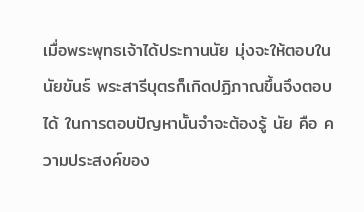เมื่อพระพุทธเจ้าได้ประทานนัย มุ่งจะให้ตอบในนัยขันธ์ พระสารีบุตรก็เกิดปฏิภาณขึ้นจึงตอบได้ ในการตอบปัญหานั้นจำจะต้องรู้ นัย คือ ความประสงค์ของ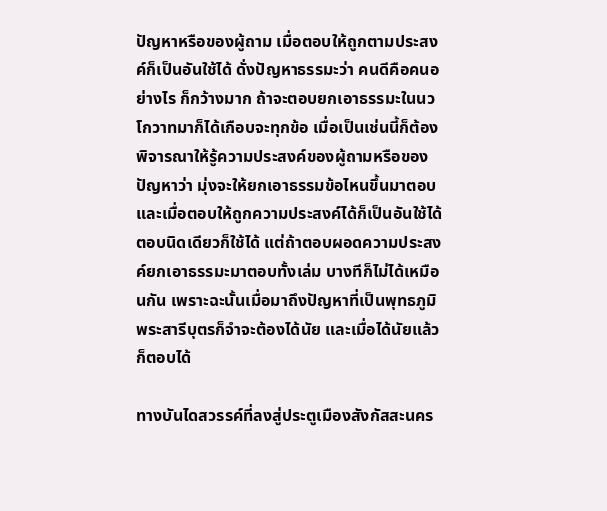ปัญหาหรือของผู้ถาม เมื่อตอบให้ถูกตามประสงค์ก็เป็นอันใช้ได้ ดั่งปัญหาธรรมะว่า คนดีคือคนอย่างไร ก็กว้างมาก ถ้าจะตอบยกเอาธรรมะในนวโกวาทมาก็ได้เกือบจะทุกข้อ เมื่อเป็นเช่นนี้ก็ต้องพิจารณาให้รู้ความประสงค์ของผู้ถามหรือของปัญหาว่า มุ่งจะให้ยกเอาธรรมข้อไหนขึ้นมาตอบ และเมื่อตอบให้ถูกความประสงค์ได้ก็เป็นอันใช้ได้ ตอบนิดเดียวก็ใช้ได้ แต่ถ้าตอบผอดความประสงค์ยกเอาธรรมะมาตอบทั้งเล่ม บางทีก็ไม่ได้เหมือนกัน เพราะฉะนั้นเมื่อมาถึงปัญหาที่เป็นพุทธภูมิ พระสารีบุตรก็จำจะต้องได้นัย และเมื่อได้นัยแล้วก็ตอบได้

ทางบันไดสวรรค์ที่ลงสู่ประตูเมืองสังกัสสะนคร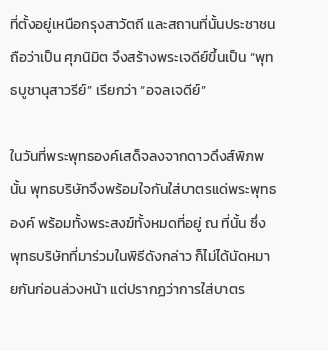ที่ตั้งอยู่เหนือกรุงสาวัตถี และสถานที่นั้นประชาชนถือว่าเป็น ศุภนิมิต จึงสร้างพระเจดีย์ขึ้นเป็น “พุทธบูชานุสาวรีย์” เรียกว่า “อจลเจดีย์”

ในวันที่พระพุทธองค์เสด็จลงจากดาวดึงส์พิภพนั้น พุทธบริษัทจึงพร้อมใจกันใส่บาตรแด่พระพุทธองค์ พร้อมทั้งพระสงฆ์ทั้งหมดที่อยู่ ณ ที่นั้น ซึ่งพุทธบริษัทที่มาร่วมในพิธีดังกล่าว ก็ไม่ได้นัดหมายกันก่อนล่วงหน้า แต่ปรากฏว่าการใส่บาตร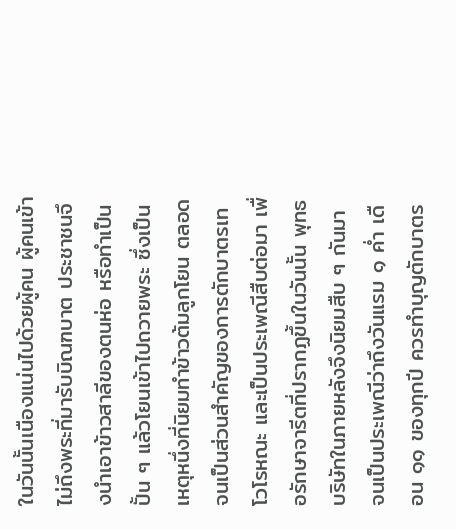ในวันนั้นเนืองแน่นไปด้วยผู้คน ผู้คนเข้าไม่ถึงพระที่มารับบิณฑบาต ประชาชนจึงนำเอาข้าวสาลีของตนห่อ หรือทำเป็นปั้น ๆ แล้วโยนเข้าไปถวายพระ ซึ่งเป็นเหตุหนึ่งที่นิยมทำข้าวต้มลูกโยน ตลอดจนเป็นส่วนสำคัญของการตักบาตรเทโวโรหณะ และเป็นประเพณีสืบต่อมา เพื่อรักษาจารีตที่ปรากฏขึ้นในวันนั้น พุทธบริษัทในภายหลังจึงนิยมสืบ ๆ กันมา จนเป็นประเพณีว่าถึงวันแรม ๑ ค่ำ เดือน ๑๑ ของทุกปี ควรทำบุญตักบาตร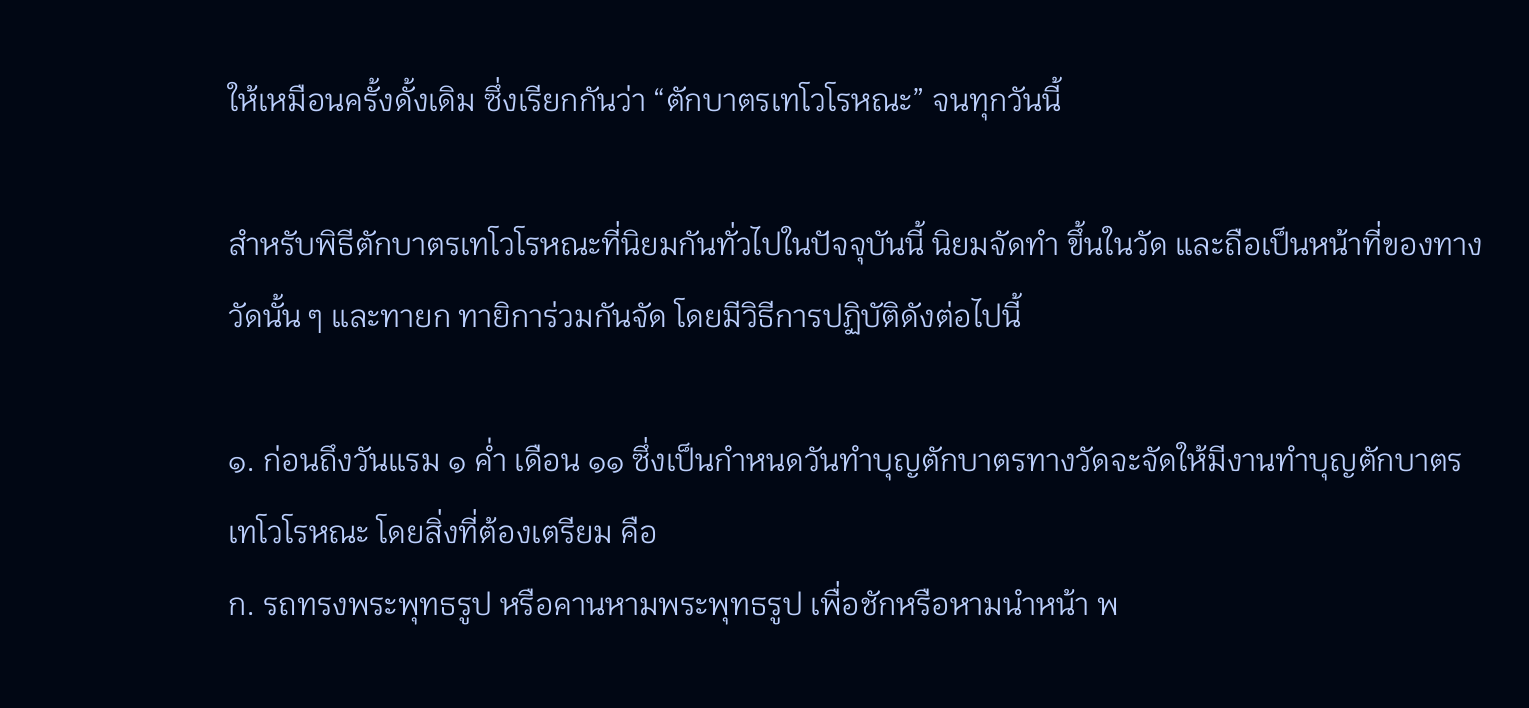ให้เหมือนครั้งดั้งเดิม ซึ่งเรียกกันว่า “ตักบาตรเทโวโรหณะ” จนทุกวันนี้

สำหรับพิธีตักบาตรเทโวโรหณะที่นิยมกันทั่วไปในปัจจุบันนี้ นิยมจัดทำ ขึ้นในวัด และถือเป็นหน้าที่ของทางวัดนั้น ๆ และทายก ทายิการ่วมกันจัด โดยมีวิธีการปฏิบัติดังต่อไปนี้

๑. ก่อนถึงวันแรม ๑ ค่ำ เดือน ๑๑ ซึ่งเป็นกำหนดวันทำบุญตักบาตรทางวัดจะจัดให้มีงานทำบุญตักบาตรเทโวโรหณะ โดยสิ่งที่ต้องเตรียม คือ
ก. รถทรงพระพุทธรูป หรือคานหามพระพุทธรูป เพื่อชักหรือหามนำหน้า พ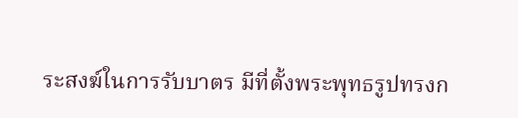ระสงฆ์ในการรับบาตร มีที่ตั้งพระพุทธรูปทรงก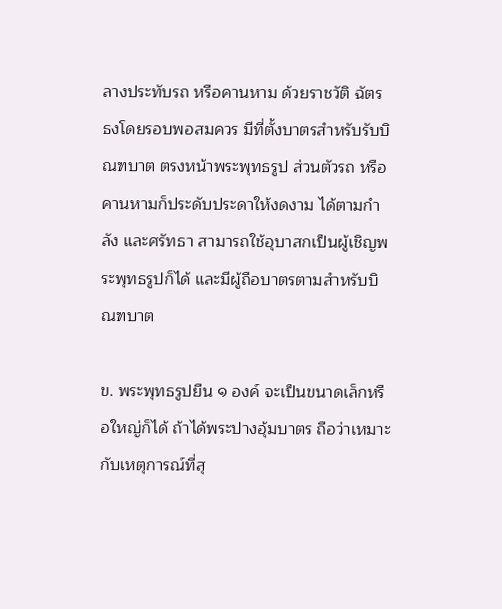ลางประทับรถ หรือคานหาม ด้วยราชวัติ ฉัตร ธงโดยรอบพอสมควร มีที่ตั้งบาตรสำหรับรับบิณฑบาต ตรงหน้าพระพุทธรูป ส่วนตัวรถ หรือคานหามก็ประดับประดาให้งดงาม ได้ตามกำลัง และศรัทธา สามารถใช้อุบาสกเป็นผู้เชิญพระพุทธรูปก็ได้ และมีผู้ถือบาตรตามสำหรับบิณฑบาต

ข. พระพุทธรูปยืน ๑ องค์ จะเป็นขนาดเล็กหรือใหญ่ก็ได้ ถ้าได้พระปางอุ้มบาตร ถือว่าเหมาะกับเหตุการณ์ที่สุ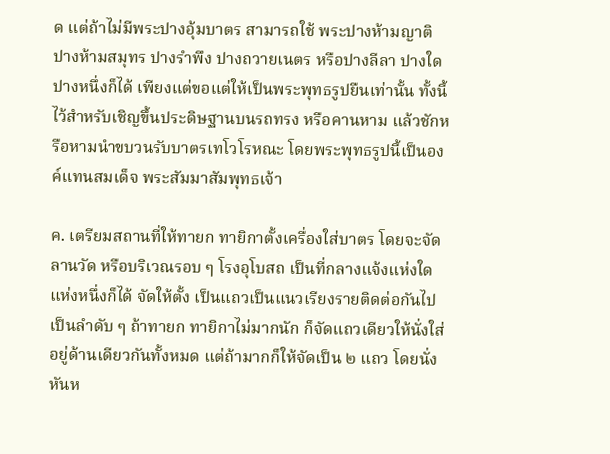ด แต่ถ้าไม่มีพระปางอุ้มบาตร สามารถใช้ พระปางห้ามญาติ ปางห้ามสมุทร ปางรำพึง ปางถวายเนตร หรือปางลีลา ปางใดปางหนึ่งก็ได้ เพียงแต่ขอแต่ให้เป็นพระพุทธรูปยืนเท่านั้น ทั้งนี้ ไว้สำหรับเชิญขึ้นประดิษฐานบนรถทรง หรือคานหาม แล้วชักหรือหามนำขบวนรับบาตรเทโวโรหณะ โดยพระพุทธรูปนี้เป็นองค์แทนสมเด็จ พระสัมมาสัมพุทธเจ้า

ค. เตรียมสถานที่ให้ทายก ทายิกาตั้งเครื่องใส่บาตร โดยจะจัดลานวัด หรือบริเวณรอบ ๆ โรงอุโบสถ เป็นที่กลางแจ้งแห่งใดแห่งหนึ่งก็ได้ จัดให้ตั้ง เป็นแถวเป็นแนวเรียงรายติดต่อกันไปเป็นลำดับ ๆ ถ้าทายก ทายิกาไม่มากนัก ก็จัดแถวเดียวให้นั่งใส่อยู่ด้านเดียวกันทั้งหมด แต่ถ้ามากก็ให้จัดเป็น ๒ แถว โดยนั่งหันห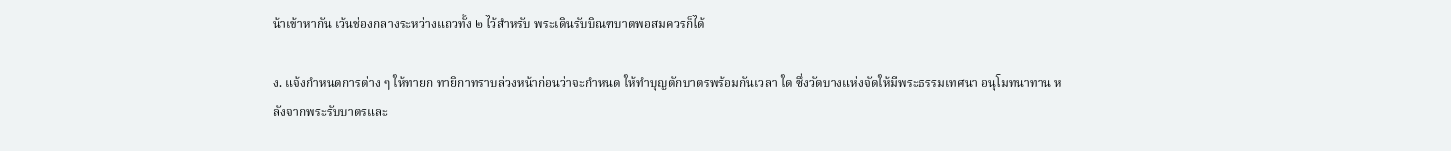น้าเข้าหากัน เว้นช่องกลางระหว่างแถวทั้ง ๒ ไว้สำหรับ พระเดินรับบิณฑบาตพอสมควรก็ได้

ง. แจ้งกำหนดการต่าง ๆ ให้ทายก ทายิกาทราบล่วงหน้าก่อนว่าจะกำหนด ให้ทำบุญตักบาตรพร้อมกันเวลา ใด ซึ่งวัดบางแห่งจัดให้มีพระธรรมเทศนา อนุโมทนาทาน หลังจากพระรับบาตรและ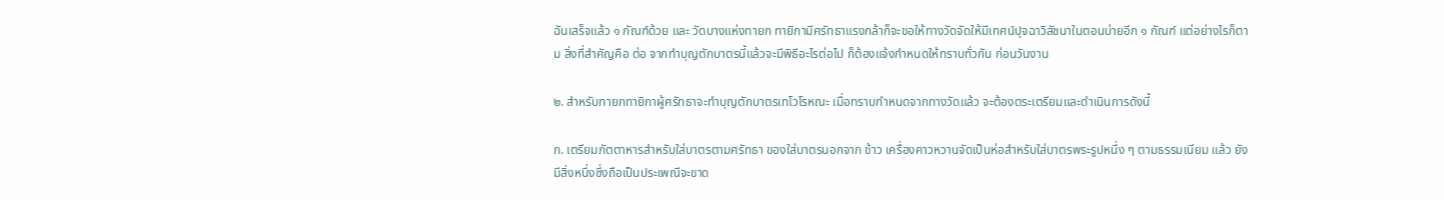ฉันเสร็จแล้ว ๑ กัณฑ์ด้วย และ วัดบางแห่งทายก ทายิกามีศรัทธาแรงกล้าก็จะขอให้ทางวัดจัดให้มีเทศน์ปุจฉาวิสัชนาในตอนบ่ายอีก ๑ กัณฑ์ แต่อย่างไรก็ตาม สิ่งที่สำคัญคือ ต่อ จากทำบุญตักบาตรนี้แล้วจะมีพิธีอะไรต่อไป ก็ต้องแจ้งกำหนดให้ทราบทั่วกัน ก่อนวันงาน

๒. สำหรับทายกทายิกาผู้ศรัทธาจะทำบุญตักบาตรเทโวโรหณะ เมื่อทราบกำหนดจากทางวัดแล้ว จะต้องตระเตรียมและดำเนินการดังนี้

ก. เตรียมภัตตาหารสำหรับใส่บาตรตามศรัทธา ของใส่บาตรนอกจาก ข้าว เครื่องคาวหวานจัดเป็นห่อสำหรับใส่บาตรพระรูปหนึ่ง ๆ ตามธรรมเนียม แล้ว ยังมีสิ่งหนึ่งซึ่งถือเป็นประเพณีจะขาด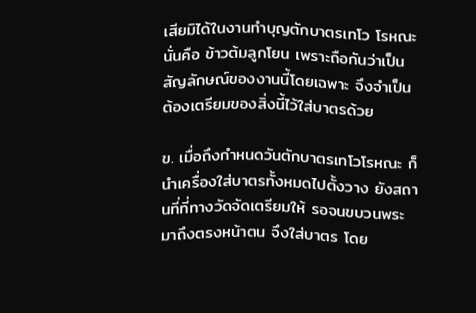เสียมิได้ในงานทำบุญตักบาตรเทโว โรหณะ นั่นคือ ข้าวต้มลูกโยน เพราะถือกันว่าเป็นสัญลักษณ์ของงานนี้โดยเฉพาะ จึงจำเป็นต้องเตรียมของสิ่งนี้ไว้ใส่บาตรด้วย

ข. เมื่อถึงกำหนดวันตักบาตรเทโวโรหณะ ก็นำเครื่องใส่บาตรทั้งหมดไปตั้งวาง ยังสถานที่ที่ทางวัดจัดเตรียมให้ รอจนขบวนพระมาถึงตรงหน้าตน จึงใส่บาตร โดย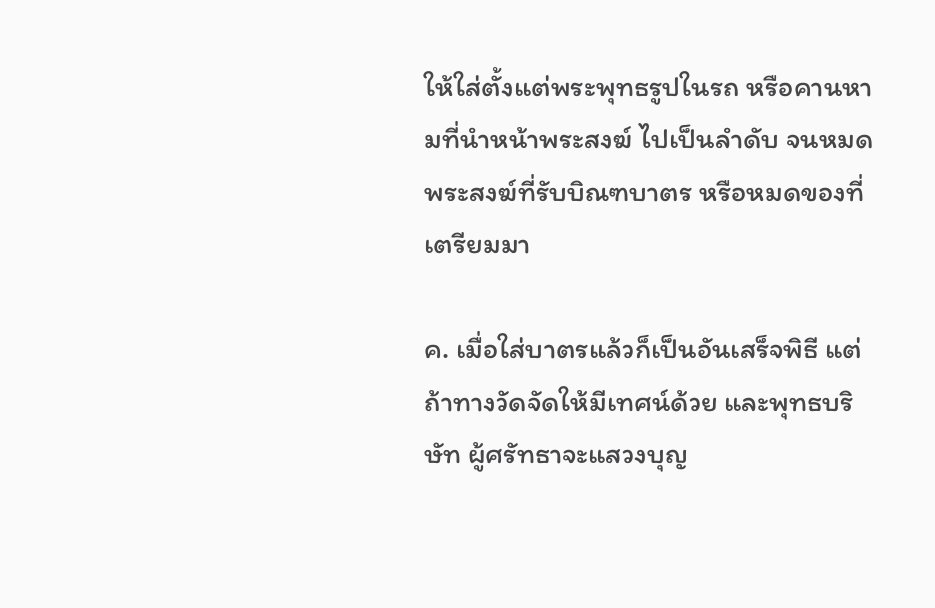ให้ใส่ตั้งแต่พระพุทธรูปในรถ หรือคานหามที่นำหน้าพระสงฆ์ ไปเป็นลำดับ จนหมดพระสงฆ์ที่รับบิณฑบาตร หรือหมดของที่เตรียมมา

ค. เมื่อใส่บาตรแล้วก็เป็นอันเสร็จพิธี แต่ถ้าทางวัดจัดให้มีเทศน์ด้วย และพุทธบริษัท ผู้ศรัทธาจะแสวงบุญ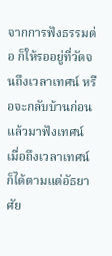จากการฟังธรรมต่อ ก็ให้รออยู่ที่วัดจนถึงเวลาเทศน์ หรือจะกลับบ้านก่อน แล้วมาฟังเทศน์เมื่อถึงเวลาเทศน์ก็ได้ตามแต่อัธยาศัย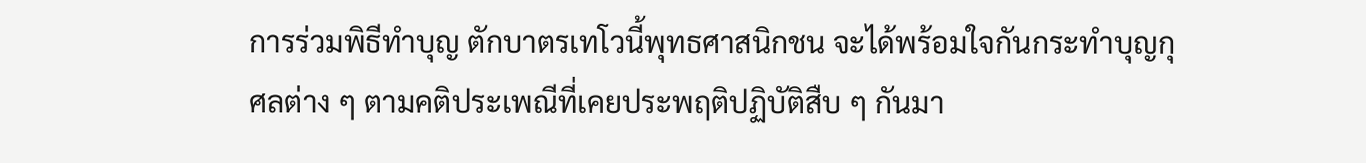การร่วมพิธีทำบุญ ตักบาตรเทโวนี้พุทธศาสนิกชน จะได้พร้อมใจกันกระทำบุญกุศลต่าง ๆ ตามคติประเพณีที่เคยประพฤติปฏิบัติสืบ ๆ กันมา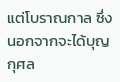แต่โบราณกาล ซึ่งนอกจากจะได้บุญกุศล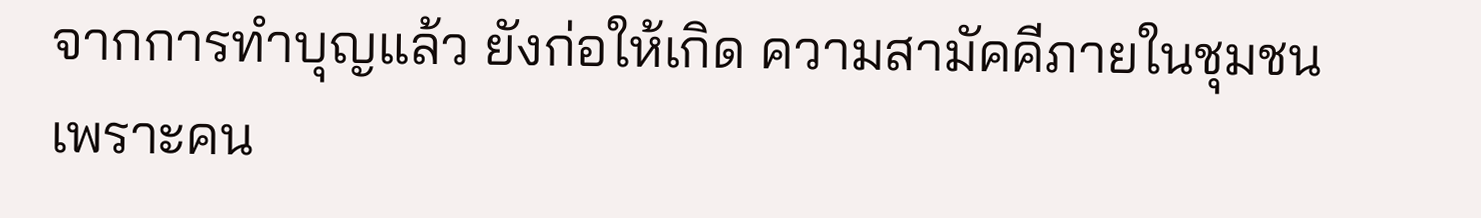จากการทำบุญแล้ว ยังก่อให้เกิด ความสามัคคีภายในชุมชน เพราะคน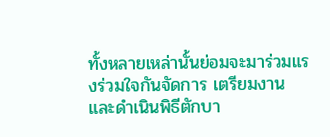ทั้งหลายเหล่านั้นย่อมจะมาร่วมแรงร่วมใจกันจัดการ เตรียมงาน และดำเนินพิธีตักบา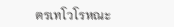ตรเทโวโรหณะ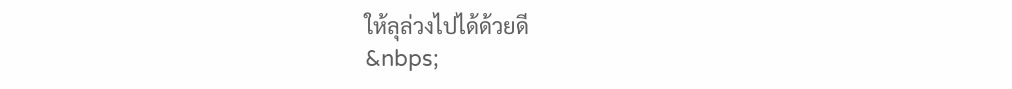ให้ลุล่วงไปได้ด้วยดี
&nbps;